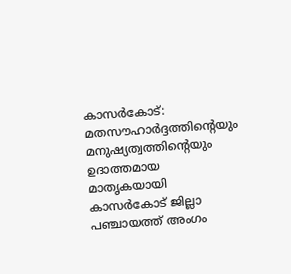കാസർകോട്: മതസൗഹാർദ്ദത്തിന്റെയും മനുഷ്യത്വത്തിന്റെയും ഉദാത്തമായ മാതൃകയായി കാസർകോട് ജില്ലാ പഞ്ചായത്ത് അംഗം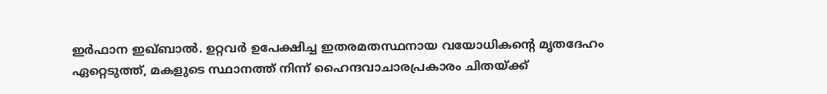ഇർഫാന ഇഖ്ബാൽ. ഉറ്റവർ ഉപേക്ഷിച്ച ഇതരമതസ്ഥനായ വയോധികന്റെ മൃതദേഹം ഏറ്റെടുത്ത്, മകളുടെ സ്ഥാനത്ത് നിന്ന് ഹൈന്ദവാചാരപ്രകാരം ചിതയ്ക്ക്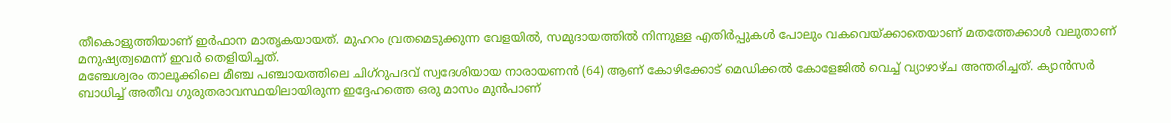തീകൊളുത്തിയാണ് ഇർഫാന മാതൃകയായത്. മുഹറം വ്രതമെടുക്കുന്ന വേളയിൽ, സമുദായത്തിൽ നിന്നുള്ള എതിർപ്പുകൾ പോലും വകവെയ്ക്കാതെയാണ് മതത്തേക്കാൾ വലുതാണ് മനുഷ്യത്വമെന്ന് ഇവർ തെളിയിച്ചത്.
മഞ്ചേശ്വരം താലൂക്കിലെ മീഞ്ച പഞ്ചായത്തിലെ ചിഗ്റുപദവ് സ്വദേശിയായ നാരായണൻ (64) ആണ് കോഴിക്കോട് മെഡിക്കൽ കോളേജിൽ വെച്ച് വ്യാഴാഴ്ച അന്തരിച്ചത്. ക്യാൻസർ ബാധിച്ച് അതീവ ഗുരുതരാവസ്ഥയിലായിരുന്ന ഇദ്ദേഹത്തെ ഒരു മാസം മുൻപാണ്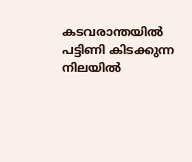കടവരാന്തയിൽ പട്ടിണി കിടക്കുന്ന നിലയിൽ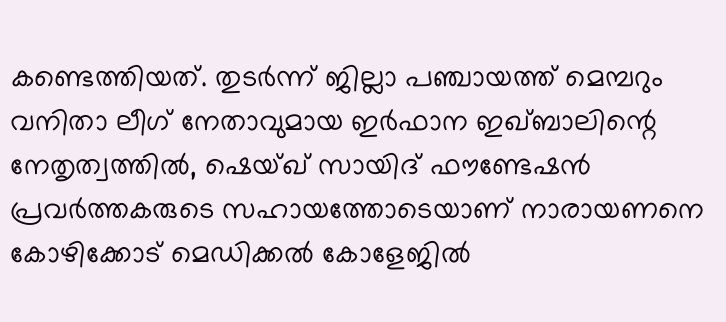കണ്ടെത്തിയത്. തുടർന്ന് ജില്ലാ പഞ്ചായത്ത് മെമ്പറും വനിതാ ലീഗ് നേതാവുമായ ഇർഫാന ഇഖ്ബാലിന്റെ നേതൃത്വത്തിൽ, ഷെയ്ഖ് സായിദ് ഫൗണ്ടേഷൻ പ്രവർത്തകരുടെ സഹായത്തോടെയാണ് നാരായണനെ കോഴിക്കോട് മെഡിക്കൽ കോളേജിൽ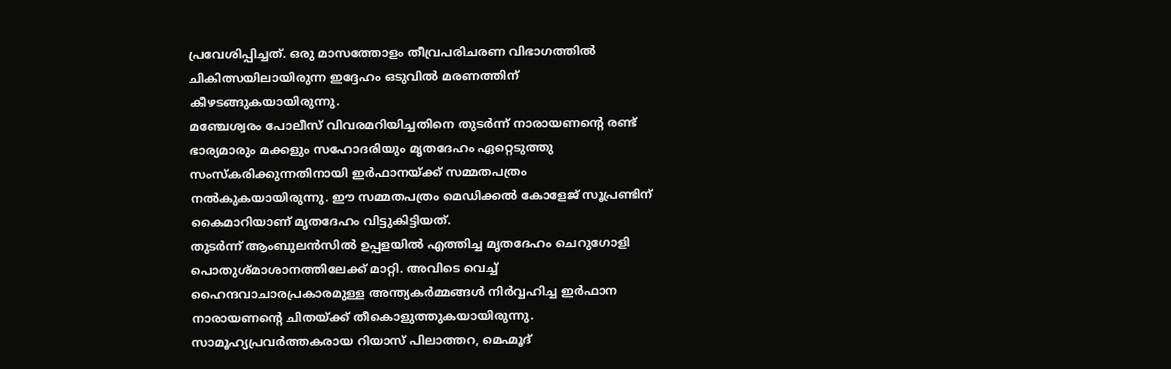പ്രവേശിപ്പിച്ചത്. ഒരു മാസത്തോളം തീവ്രപരിചരണ വിഭാഗത്തിൽ ചികിത്സയിലായിരുന്ന ഇദ്ദേഹം ഒടുവിൽ മരണത്തിന് കീഴടങ്ങുകയായിരുന്നു.
മഞ്ചേശ്വരം പോലീസ് വിവരമറിയിച്ചതിനെ തുടർന്ന് നാരായണന്റെ രണ്ട് ഭാര്യമാരും മക്കളും സഹോദരിയും മൃതദേഹം ഏറ്റെടുത്തു സംസ്കരിക്കുന്നതിനായി ഇർഫാനയ്ക്ക് സമ്മതപത്രം നൽകുകയായിരുന്നു. ഈ സമ്മതപത്രം മെഡിക്കൽ കോളേജ് സൂപ്രണ്ടിന് കൈമാറിയാണ് മൃതദേഹം വിട്ടുകിട്ടിയത്.
തുടർന്ന് ആംബുലൻസിൽ ഉപ്പളയിൽ എത്തിച്ച മൃതദേഹം ചെറുഗോളി പൊതുശ്മാശാനത്തിലേക്ക് മാറ്റി. അവിടെ വെച്ച് ഹൈന്ദവാചാരപ്രകാരമുള്ള അന്ത്യകർമ്മങ്ങൾ നിർവ്വഹിച്ച ഇർഫാന നാരായണന്റെ ചിതയ്ക്ക് തീകൊളുത്തുകയായിരുന്നു. സാമൂഹ്യപ്രവർത്തകരായ റിയാസ് പിലാത്തറ, മെഹ്മൂദ്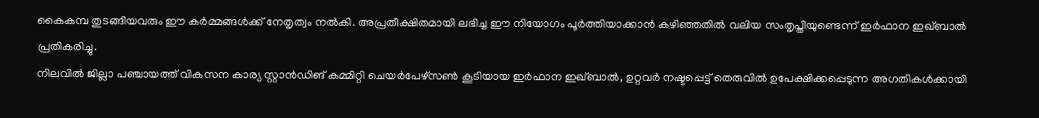കൈകമ്പ തുടങ്ങിയവരും ഈ കർമ്മങ്ങൾക്ക് നേതൃത്വം നൽകി. അപ്രതീക്ഷിതമായി ലഭിച്ച ഈ നിയോഗം പൂർത്തിയാക്കാൻ കഴിഞ്ഞതിൽ വലിയ സംതൃപ്തിയുണ്ടെന്ന് ഇർഫാന ഇഖ്ബാൽ പ്രതികരിച്ചു.
നിലവിൽ ജില്ലാ പഞ്ചായത്ത് വികസന കാര്യ സ്റ്റാൻഡിങ് കമ്മിറ്റി ചെയർപേഴ്സൺ കൂടിയായ ഇർഫാന ഇഖ്ബാൽ, ഉറ്റവർ നഷ്ടപ്പെട്ട് തെരുവിൽ ഉപേക്ഷിക്കപ്പെടുന്ന അഗതികൾക്കായി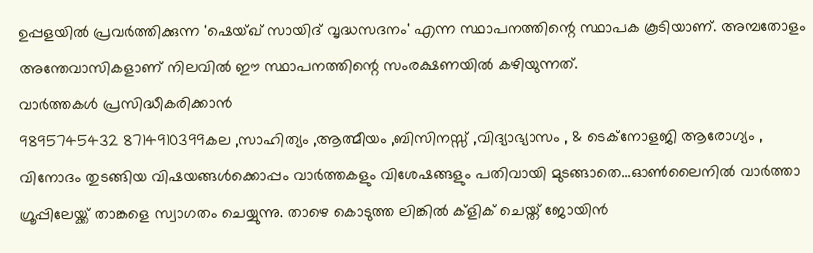ഉപ്പളയിൽ പ്രവർത്തിക്കുന്ന 'ഷെയ്ഖ് സായിദ് വൃദ്ധസദനം' എന്ന സ്ഥാപനത്തിന്റെ സ്ഥാപക കൂടിയാണ്. അമ്പതോളം അന്തേവാസികളാണ് നിലവിൽ ഈ സ്ഥാപനത്തിന്റെ സംരക്ഷണയിൽ കഴിയുന്നത്.
വാർത്തകൾ പ്രസിദ്ധീകരിക്കാൻ
9895745432 8714910399കല ,സാഹിത്യം ,ആത്മീയം ,ബിസിനസ്സ് ,വിദ്യാഭ്യാസം , & ടെക്നോളജി ആരോഗ്യം , വിനോദം തുടങ്ങിയ വിഷയങ്ങൾക്കൊപ്പം വാർത്തകളും വിശേഷങ്ങളും പതിവായി മുടങ്ങാതെ...ഓൺലൈനിൽ വാർത്താ ഗ്രൂപ്പിലേയ്ക്ക് താങ്കളെ സ്വാഗതം ചെയ്യുന്നു. താഴെ കൊടുത്ത ലിങ്കിൽ ക്ളിക് ചെയ്ത് ജോയിൻ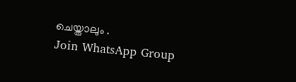ചെയ്താലും .
Join WhatsApp Group